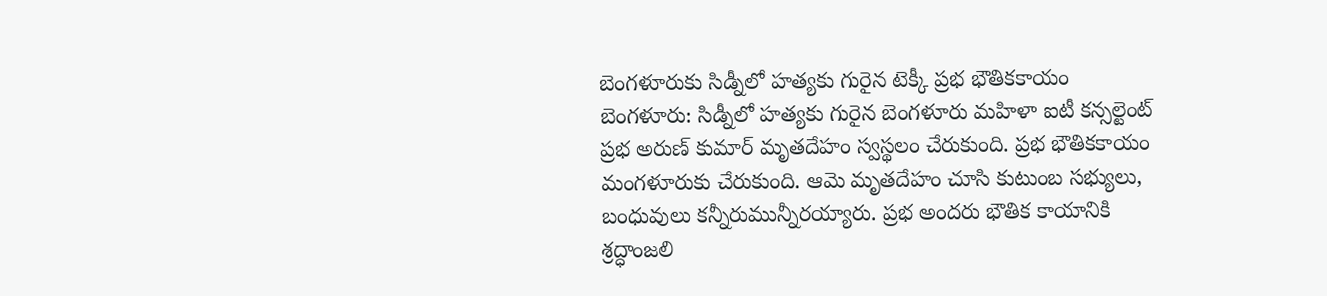బెంగళూరుకు సిడ్నీలో హత్యకు గురైన టెక్కీ ప్రభ భౌతికకాయం
బెంగళూరు: సిడ్నీలో హత్యకు గురైన బెంగళూరు మహిళా ఐటీ కన్సల్టెంట్ ప్రభ అరుణ్ కుమార్ మృతదేహం స్వస్థలం చేరుకుంది. ప్రభ భౌతికకాయం మంగళూరుకు చేరుకుంది. ఆమె మృతదేహం చూసి కుటుంబ సభ్యులు, బంధువులు కన్నీరుమున్నీరయ్యారు. ప్రభ అందరు భౌతిక కాయానికి శ్రద్ధాంజలి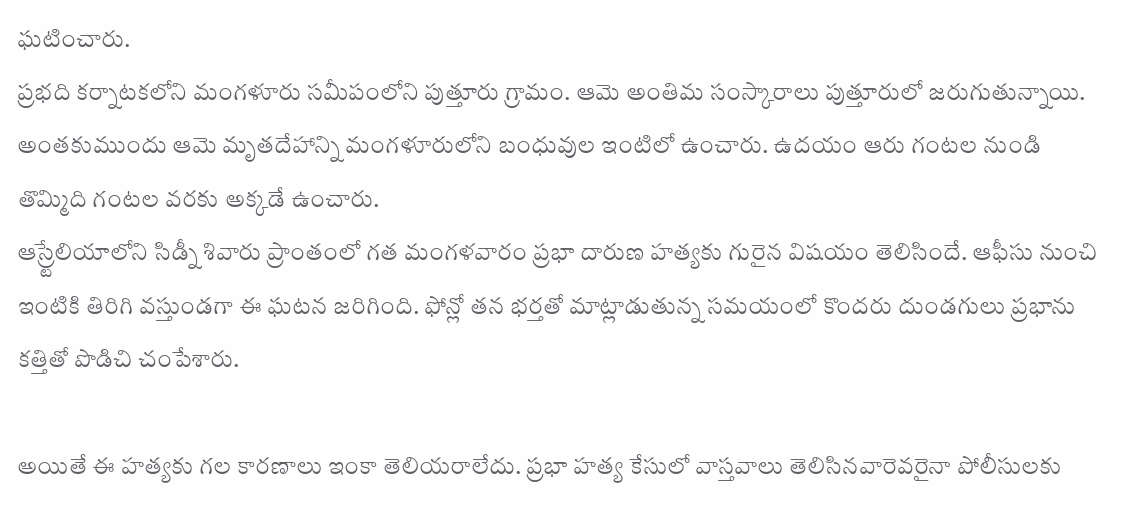ఘటించారు.
ప్రభది కర్నాటకలోని మంగళూరు సమీపంలోని పుత్తూరు గ్రామం. ఆమె అంతిమ సంస్కారాలు పుత్తూరులో జరుగుతున్నాయి. అంతకుముందు ఆమె మృతదేహాన్ని మంగళూరులోని బంధువుల ఇంటిలో ఉంచారు. ఉదయం ఆరు గంటల నుండి తొమ్మిది గంటల వరకు అక్కడే ఉంచారు.
ఆస్ర్టేలియాలోని సిడ్నీ శివారు ప్రాంతంలో గత మంగళవారం ప్రభా దారుణ హత్యకు గురైన విషయం తెలిసిందే. ఆఫీసు నుంచి ఇంటికి తిరిగి వస్తుండగా ఈ ఘటన జరిగింది. ఫోన్లో తన భర్తతో మాట్లాడుతున్న సమయంలో కొందరు దుండగులు ప్రభాను కత్తితో పొడిచి చంపేశారు.

అయితే ఈ హత్యకు గల కారణాలు ఇంకా తెలియరాలేదు. ప్రభా హత్య కేసులో వాస్తవాలు తెలిసినవారెవరైనా పోలీసులకు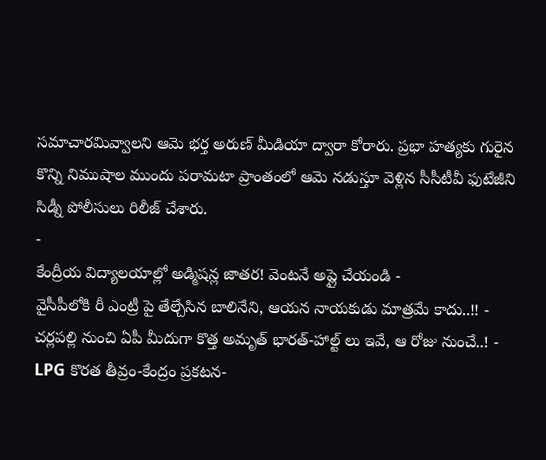సమాచారమివ్వాలని ఆమె భర్త అరుణ్ మీడియా ద్వారా కోరారు. ప్రభా హత్యకు గురైన కొన్ని నిముషాల ముందు పరామటా ప్రాంతంలో ఆమె నడుస్తూ వెళ్లిన సీసీటీవీ ఫుటేజీని సిడ్నీ పోలీసులు రిలీజ్ చేశారు.
-
కేంద్రీయ విద్యాలయాల్లో అడ్మిషన్ల జాతర! వెంటనే అప్లై చేయండి -
వైసీపీలోకి రీ ఎంట్రీ పై తేల్చేసిన బాలినేని, ఆయన నాయకుడు మాత్రమే కాదు..!! -
చర్లపల్లి నుంచి ఏపీ మీదుగా కొత్త అమృత్ భారత్-హాల్ట్ లు ఇవే, ఆ రోజు నుంచే..! -
LPG కొరత తీవ్రం-కేంద్రం ప్రకటన-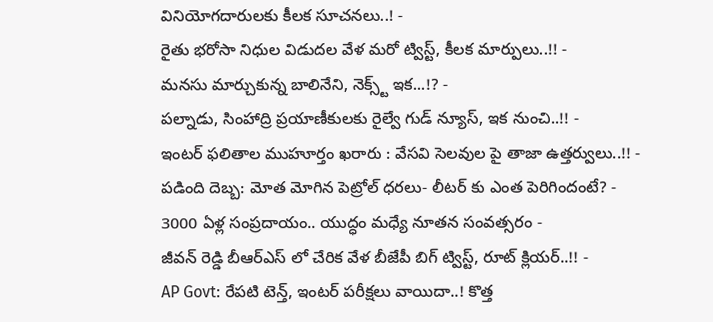వినియోగదారులకు కీలక సూచనలు..! -
రైతు భరోసా నిధుల విడుదల వేళ మరో ట్విస్ట్, కీలక మార్పులు..!! -
మనసు మార్చుకున్న బాలినేని, నెక్స్ట్ ఇక...!? -
పల్నాడు, సింహాద్రి ప్రయాణీకులకు రైల్వే గుడ్ న్యూస్, ఇక నుంచి..!! -
ఇంటర్ ఫలితాల ముహూర్తం ఖరారు : వేసవి సెలవుల పై తాజా ఉత్తర్వులు..!! -
పడింది దెబ్బ: మోత మోగిన పెట్రోల్ ధరలు- లీటర్ కు ఎంత పెరిగిందంటే? -
3000 ఏళ్ల సంప్రదాయం.. యుద్ధం మధ్యే నూతన సంవత్సరం -
జీవన్ రెడ్డి బీఆర్ఎస్ లో చేరిక వేళ బీజేపీ బిగ్ ట్విస్ట్, రూట్ క్లియర్..!! -
AP Govt: రేపటి టెన్త్, ఇంటర్ పరీక్షలు వాయిదా..! కొత్త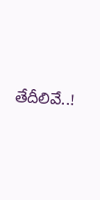తేదీలివే..!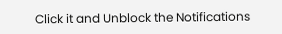Click it and Unblock the Notifications